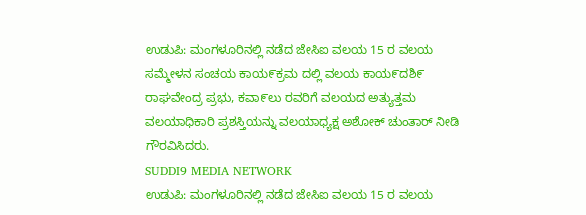ಉಡುಪಿ: ಮಂಗಳೂರಿನಲ್ಲಿ ನಡೆದ ಜೇಸಿಐ ವಲಯ 15 ರ ವಲಯ ಸಮ್ಮೇಳನ ಸಂಚಯ ಕಾಯ೯ಕ್ರಮ ದಲ್ಲಿ ವಲಯ ಕಾಯ೯ದಶಿ೯ ರಾಘವೇಂದ್ರ ಪ್ರಭು, ಕವಾ೯ಲು ರವರಿಗೆ ವಲಯದ ಅತ್ಯುತ್ತಮ ವಲಯಾಧಿಕಾರಿ ಪ್ರಶಸ್ತಿಯನ್ನು ವಲಯಾಧ್ಯಕ್ಷ ಅಶೋಕ್ ಚುಂತಾರ್ ನೀಡಿ ಗೌರವಿಸಿದರು.
SUDDI9 MEDIA NETWORK
ಉಡುಪಿ: ಮಂಗಳೂರಿನಲ್ಲಿ ನಡೆದ ಜೇಸಿಐ ವಲಯ 15 ರ ವಲಯ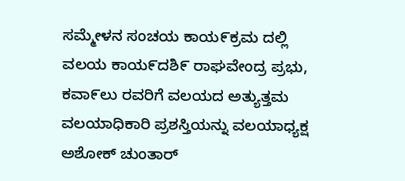ಸಮ್ಮೇಳನ ಸಂಚಯ ಕಾಯ೯ಕ್ರಮ ದಲ್ಲಿ ವಲಯ ಕಾಯ೯ದಶಿ೯ ರಾಘವೇಂದ್ರ ಪ್ರಭು, ಕವಾ೯ಲು ರವರಿಗೆ ವಲಯದ ಅತ್ಯುತ್ತಮ ವಲಯಾಧಿಕಾರಿ ಪ್ರಶಸ್ತಿಯನ್ನು ವಲಯಾಧ್ಯಕ್ಷ ಅಶೋಕ್ ಚುಂತಾರ್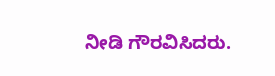ನೀಡಿ ಗೌರವಿಸಿದರು.